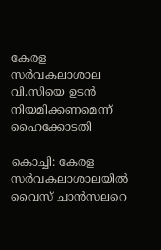കേരള സര്‍വകലാശാല വി.സിയെ ഉടന്‍ നിയമിക്കണമെന്ന് ഹൈക്കോടതി

കൊച്ചി: കേരള സര്‍വകലാശാലയില്‍ വൈസ് ചാന്‍സലറെ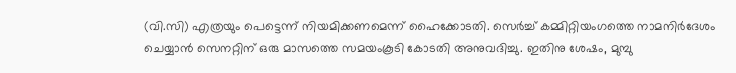(വി.സി) എത്രയും പെട്ടെന്ന് നിയമിക്കണമെന്ന് ഹൈക്കോടതി. സെര്‍ച്ച് കമ്മിറ്റിയംഗത്തെ നാമനിര്‍ദേശം ചെയ്യാന്‍ സെനറ്റിന് ഒരു മാസത്തെ സമയംകൂടി കോടതി അനുവദിച്ചു. ഇതിനു ശേഷം, മുമ്പു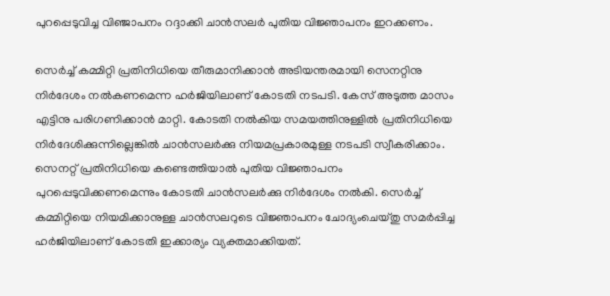പുറപ്പെടുവിച്ച വിഞ്ജാപനം റദ്ദാക്കി ചാന്‍സലര്‍ പുതിയ വിജ്ഞാപനം ഇറക്കണം.

സെര്‍ച്ച് കമ്മിറ്റി പ്രതിനിധിയെ തീരുമാനിക്കാന്‍ അടിയന്തരമായി സെനറ്റിനു നിര്‍ദേശം നല്‍കണമെന്ന ഹര്‍ജിയിലാണ് കോടതി നടപടി. കേസ് അടുത്ത മാസം എട്ടിനു പരിഗണിക്കാന്‍ മാറ്റി. കോടതി നല്‍കിയ സമയത്തിനുള്ളില്‍ പ്രതിനിധിയെ നിര്‍ദേശിക്കുന്നില്ലെങ്കില്‍ ചാന്‍സലര്‍ക്കു നിയമപ്രകാരമുള്ള നടപടി സ്വീകരിക്കാം. സെനറ്റ് പ്രതിനിധിയെ കണ്ടെത്തിയാല്‍ പുതിയ വിജ്ഞാപനം പുറപ്പെടുവിക്കണമെന്നും കോടതി ചാന്‍സലര്‍ക്കു നിര്‍ദേശം നല്‍കി. സെര്‍ച്ച് കമ്മിറ്റിയെ നിയമിക്കാനുള്ള ചാന്‍സലറുടെ വിജ്ഞാപനം ചോദ്യംചെയ്തു സമര്‍പ്പിച്ച ഹര്‍ജിയിലാണ് കോടതി ഇക്കാര്യം വ്യക്തമാക്കിയത്.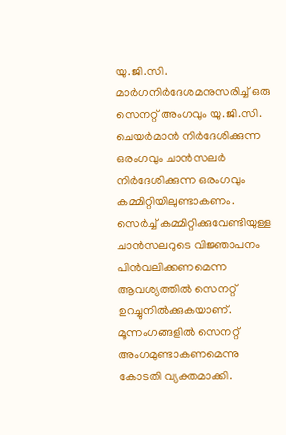യു.ജി.സി. മാര്‍ഗനിര്‍ദേശമനുസരിച്ച് ഒരു സെനറ്റ് അംഗവും യു.ജി.സി. ചെയര്‍മാന്‍ നിര്‍ദേശിക്കുന്ന ഒരംഗവും ചാന്‍സലര്‍ നിര്‍ദേശിക്കുന്ന ഒരംഗവും കമ്മിറ്റിയിലുണ്ടാകണം. സെര്‍ച്ച് കമ്മിറ്റിക്കുവേണ്ടിയുള്ള ചാന്‍സലറുടെ വിജ്ഞാപനം പിന്‍വലിക്കണമെന്ന ആവശ്യത്തില്‍ സെനറ്റ് ഉറച്ചുനില്‍ക്കുകയാണ്. മൂന്നംഗങ്ങളില്‍ സെനറ്റ് അംഗമുണ്ടാകണമെന്നു കോടതി വ്യക്തമാക്കി.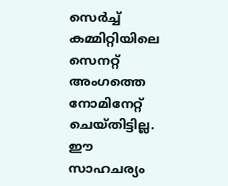സെര്‍ച്ച് കമ്മിറ്റിയിലെ സെനറ്റ് അംഗത്തെ നോമിനേറ്റ് ചെയ്തിട്ടില്ല. ഈ സാഹചര്യം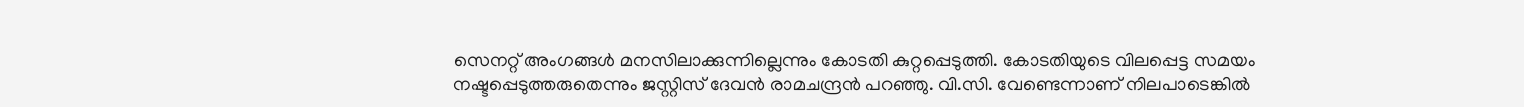സെനറ്റ് അംഗങ്ങള്‍ മനസിലാക്കുന്നില്ലെന്നും കോടതി കുറ്റപ്പെടുത്തി. കോടതിയുടെ വിലപ്പെട്ട സമയം നഷ്ടപ്പെടുത്തരുതെന്നും ജസ്റ്റിസ് ദേവന്‍ രാമചന്ദ്രന്‍ പറഞ്ഞു. വി.സി. വേണ്ടെന്നാണ് നിലപാടെങ്കില്‍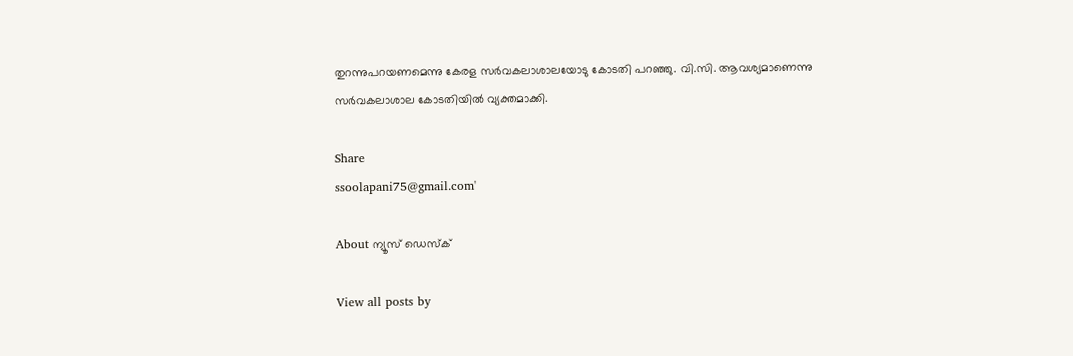തുറന്നുപറയണമെന്നു കേരള സര്‍വകലാശാലയോടു കോടതി പറഞ്ഞു. വി.സി. ആവശ്യമാണെന്നു സര്‍വകലാശാല കോടതിയില്‍ വ്യക്തമാക്കി.

Share
ssoolapani75@gmail.com'

About ന്യൂസ് ഡെസ്ക്

View all posts by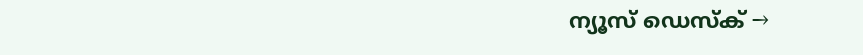ന്യൂസ് ഡെസ്ക് →